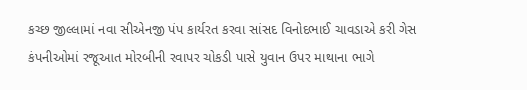કચ્છ જીલ્લામાં નવા સીએનજી પંપ કાર્યરત કરવા સાંસદ વિનોદભાઈ ચાવડાએ કરી ગેસ કંપનીઓમાં રજૂઆત મોરબીની રવાપર ચોકડી પાસે યુવાન ઉપર માથાના ભાગે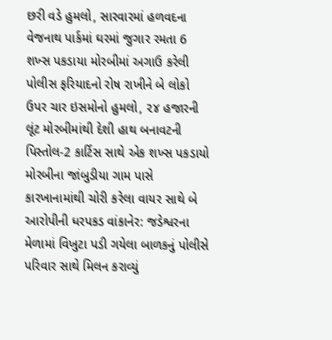છરી વડે હુમલો, સારવારમાં હળવદના વેજનાથ પાર્કમાં ઘરમાં જુગાર રમતા 6 શખ્સ પકડાયા મોરબીમાં અગાઉ કરેલી પોલીસ ફરિયાદનો રોષ રાખીને બે લોકો ઉપર ચાર ઇસમોનો હુમલો, ૨૪ હજારની લૂંટ મોરબીમાંથી દેશી હાથ બનાવટની પિસ્તોલ-2 કાર્ટિસ સાથે એક શખ્સ પકડાયો મોરબીના જાંબુડીયા ગામ પાસે કારખાનામાંથી ચોરી કરેલા વાયર સાથે બે આરોપીની ધરપકડ વાંકાનેર: જડેશ્વરના મેળામાં વિખુટા પડી ગયેલા બાળકનું પોલીસે પરિવાર સાથે મિલન કરાવ્યું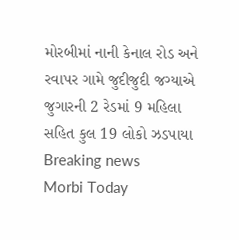મોરબીમાં નાની કેનાલ રોડ અને રવાપર ગામે જુદીજુદી જગ્યાએ જુગારની 2 રેડમાં 9 મહિલા સહિત કુલ 19 લોકો ઝડપાયા
Breaking news
Morbi Today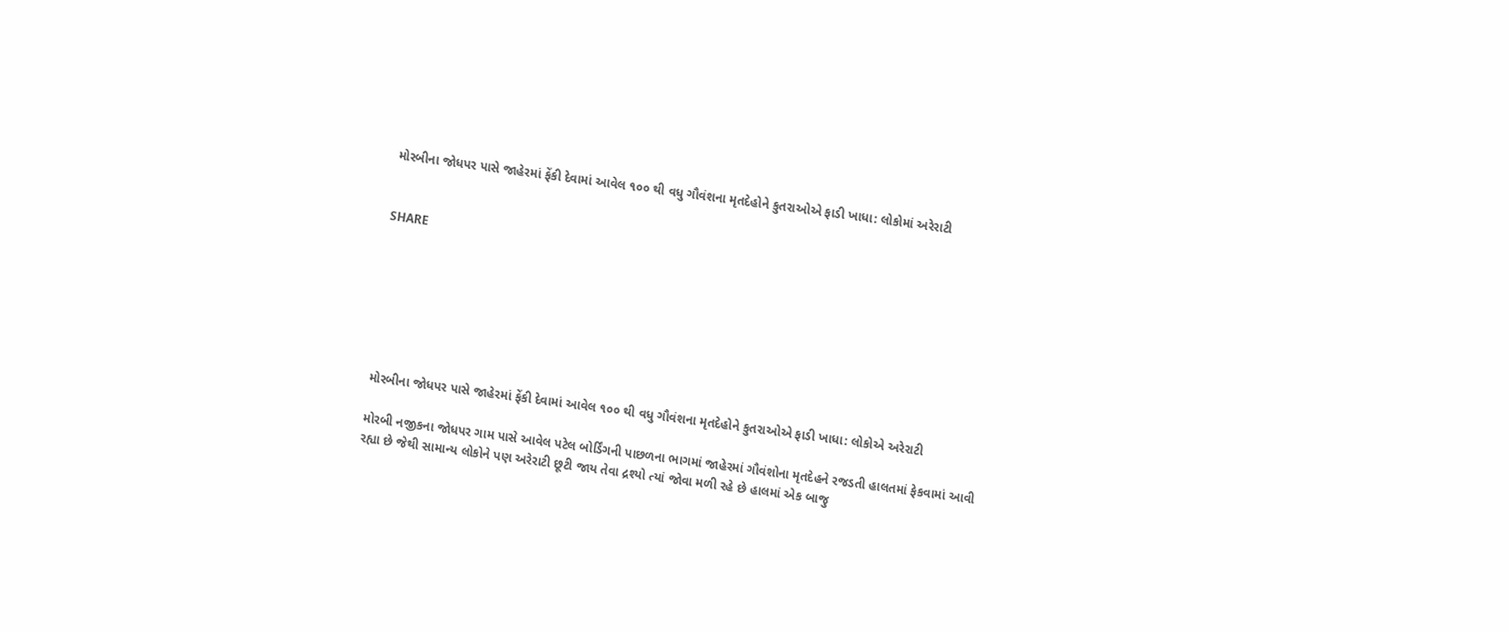મોરબીના જોધપર પાસે જાહેરમાં ફેંકી દેવામાં આવેલ ૧૦૦ થી વધુ ગૌવંશના મૃતદેહોને કુતરાઓએ ફાડી ખાધા: લોકોમાં અરેરાટી


SHARE







મોરબીના જોધપર પાસે જાહેરમાં ફેંકી દેવામાં આવેલ ૧૦૦ થી વધુ ગૌવંશના મૃતદેહોને કુતરાઓએ ફાડી ખાધા: લોકોએ અરેરાટી

મોરબી નજીકના જોધપર ગામ પાસે આવેલ પટેલ બોર્ડિંગની પાછળના ભાગમાં જાહેરમાં ગૌવંશોના મૃતદેહને રજડતી હાલતમાં ફેકવામાં આવી રહ્યા છે જેથી સામાન્ય લોકોને પણ અરેરાટી છૂટી જાય તેવા દ્રશ્યો ત્યાં જોવા મળી રહે છે હાલમાં એક બાજુ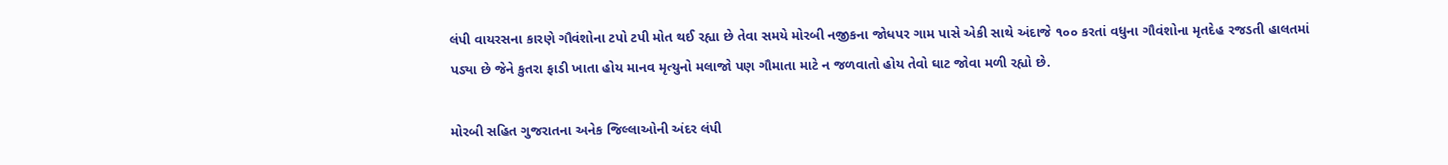લંપી વાયરસના કારણે ગૌવંશોના ટપો ટપી મોત થઈ રહ્યા છે તેવા સમયે મોરબી નજીકના જોધપર ગામ પાસે એકી સાથે અંદાજે ૧૦૦ કરતાં વધુના ગૌવંશોના મૃતદેહ રજડતી હાલતમાં પડ્યા છે જેને કુતરા ફાડી ખાતા હોય માનવ મૃત્યુનો મલાજો પણ ગૌમાતા માટે ન જળવાતો હોય તેવો ઘાટ જોવા મળી રહ્યો છે.

મોરબી સહિત ગુજરાતના અનેક જિલ્લાઓની અંદર લંપી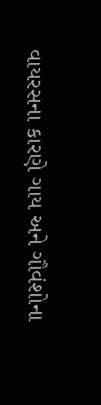વાયરસના કારણે ગાય અને ગૌવંશોના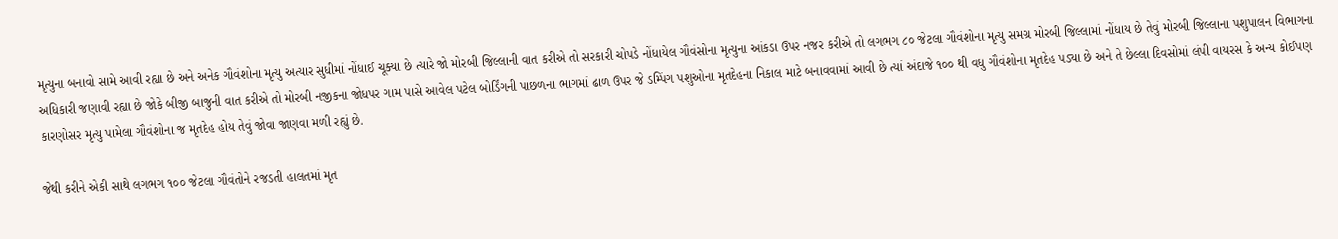મૃત્યુના બનાવો સામે આવી રહ્યા છે અને અનેક ગૌવંશોના મૃત્યુ અત્યાર સુધીમાં નોંધાઈ ચૂક્યા છે ત્યારે જો મોરબી જિલ્લાની વાત કરીએ તો સરકારી ચોપડે નોંધાયેલ ગૌવંસોના મૃત્યુના આંકડા ઉપર નજર કરીએ તો લગભગ ૮૦ જેટલા ગૌવંશોના મૃત્યુ સમગ્ર મોરબી જિલ્લામાં નોંધાય છે તેવું મોરબી જિલ્લાના પશુપાલન વિભાગના અધિકારી જણાવી રહ્યા છે જોકે બીજી બાજુની વાત કરીએ તો મોરબી નજીકના જોધપર ગામ પાસે આવેલ પટેલ બોર્ડિંગની પાછળના ભાગમાં ઢાળ ઉપર જે ડમ્પિંગ પશુઓના મૃતદેહના નિકાલ માટે બનાવવામાં આવી છે ત્યાં અંદાજે ૧૦૦ થી વધુ ગૌવંશોના મૃતદેહ પડ્યા છે અને તે છેલ્લા દિવસોમાં લંપી વાયરસ કે અન્ય કોઈપણ કારણોસર મૃત્યુ પામેલા ગૌવંશોના જ મૃતદેહ હોય તેવું જોવા જાણવા મળી રહ્યું છે.

જેથી કરીને એકી સાથે લગભગ ૧૦૦ જેટલા ગૌવંતોને રજડતી હાલતમાં મૃત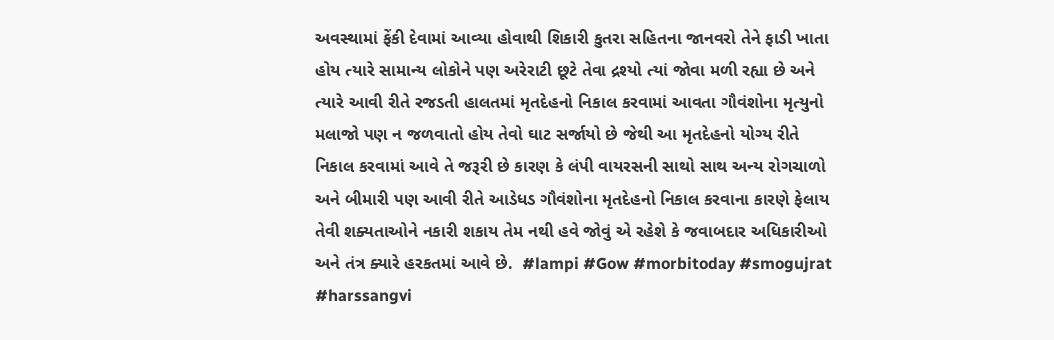અવસ્થામાં ફેંકી દેવામાં આવ્યા હોવાથી શિકારી કુતરા સહિતના જાનવરો તેને ફાડી ખાતા હોય ત્યારે સામાન્ય લોકોને પણ અરેરાટી છૂટે તેવા દ્રશ્યો ત્યાં જોવા મળી રહ્યા છે અને ત્યારે આવી રીતે રજડતી હાલતમાં મૃતદેહનો નિકાલ કરવામાં આવતા ગૌવંશોના મૃત્યુનો મલાજો પણ ન જળવાતો હોય તેવો ઘાટ સર્જાયો છે જેથી આ મૃતદેહનો યોગ્ય રીતે નિકાલ કરવામાં આવે તે જરૂરી છે કારણ કે લંપી વાયરસની સાથો સાથ અન્ય રોગચાળો અને બીમારી પણ આવી રીતે આડેધડ ગૌવંશોના મૃતદેહનો નિકાલ કરવાના કારણે ફેલાય તેવી શક્યતાઓને નકારી શકાય તેમ નથી હવે જોવું એ રહેશે કે જવાબદાર અધિકારીઓ અને તંત્ર ક્યારે હરકતમાં આવે છે.  #lampi #Gow #morbitoday #smogujrat #harssangvi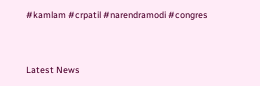#kamlam #crpatil #narendramodi #congres




Latest News